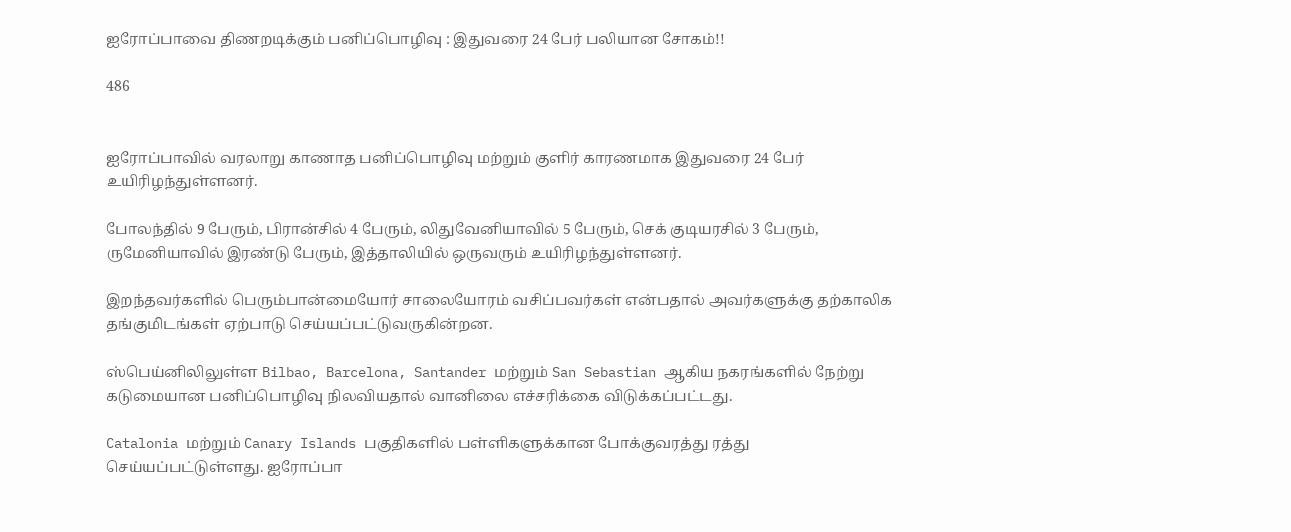ஐரோப்பாவை திணறடிக்கும் பனிப்பொழிவு : இதுவரை 24 பேர் பலியான சோகம்!!

486


ஐரோப்பாவில் வரலாறு காணாத பனிப்பொழிவு மற்றும் குளிர் காரணமாக இதுவரை 24 பேர் உயிரிழந்துள்ளனர்.

போலந்தில் 9 பேரும், பிரான்சில் 4 பேரும், லிதுவேனியாவில் 5 பேரும், செக் குடியரசில் 3 பேரும், ருமேனியாவில் இரண்டு பேரும், இத்தாலியில் ஒருவரும் உயிரிழந்துள்ளனர்.

இறந்தவர்களில் பெரும்பான்மையோர் சாலையோரம் வசிப்பவர்கள் என்பதால் அவர்களுக்கு தற்காலிக தங்குமிடங்கள் ஏற்பாடு செய்யப்பட்டுவருகின்றன.

ஸ்பெய்னிலிலுள்ள Bilbao, Barcelona, Santander மற்றும் San Sebastian ஆகிய நகரங்களில் நேற்று கடுமையான பனிப்பொழிவு நிலவியதால் வானிலை எச்சரிக்கை விடுக்கப்பட்டது.

Catalonia மற்றும் Canary Islands பகுதிகளில் பள்ளிகளுக்கான போக்குவரத்து ரத்து செய்யப்பட்டுள்ளது. ஐரோப்பா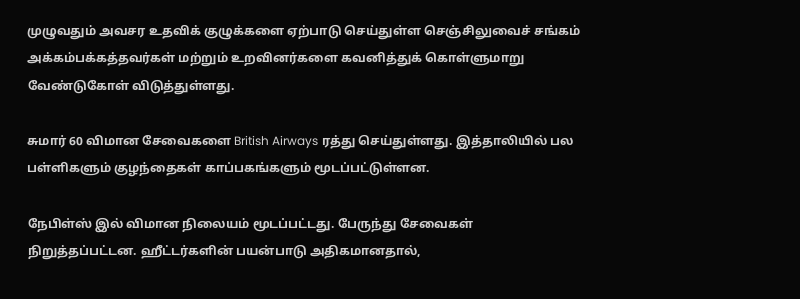முழுவதும் அவசர உதவிக் குழுக்களை ஏற்பாடு செய்துள்ள செஞ்சிலுவைச் சங்கம் அக்கம்பக்கத்தவர்கள் மற்றும் உறவினர்களை கவனித்துக் கொள்ளுமாறு வேண்டுகோள் விடுத்துள்ளது.

சுமார் 60 விமான சேவைகளை British Airways ரத்து செய்துள்ளது. இத்தாலியில் பல பள்ளிகளும் குழந்தைகள் காப்பகங்களும் மூடப்பட்டுள்ளன.

நேபிள்ஸ் இல் விமான நிலையம் மூடப்பட்டது. பேருந்து சேவைகள் நிறுத்தப்பட்டன. ஹீட்டர்களின் பயன்பாடு அதிகமானதால்,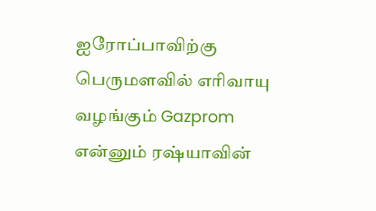ஐரோப்பாவிற்கு பெருமளவில் எரிவாயு வழங்கும் Gazprom என்னும் ரஷ்யாவின்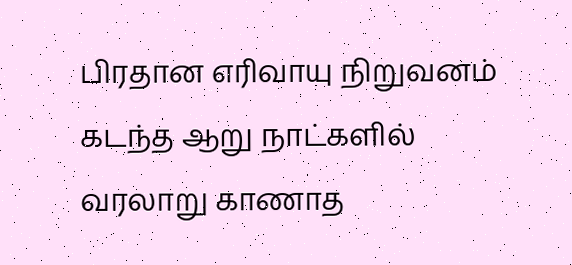பிரதான எரிவாயு நிறுவனம் கடந்த ஆறு நாட்களில் வரலாறு காணாத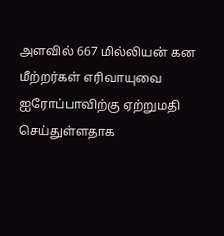அளவில் 667 மில்லியன் கன மீற்றர்கள் எரிவாயுவை ஐரோப்பாவிற்கு ஏற்றுமதி செய்துள்ளதாக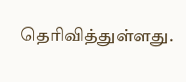தெரிவித்துள்ளது.